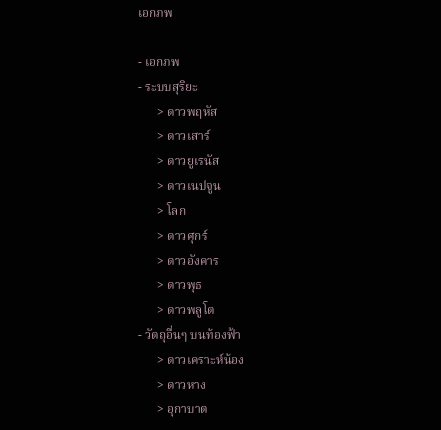เอกภพ

- เอกภพ
- ระบบสุริยะ
      > ดาวพฤหัส
      > ดาวเสาร์
      > ดาวยูเรนัส
      > ดาวเนปจูน
      > โลก
      > ดาวศุกร์
      > ดาวอังคาร
      > ดาวพุธ
      > ดาวพลูโต
- วัตถุอื่นๆ บนท้องฟ้า
      > ดาวเคราะห์น้อง
      > ดาวหาง
      > อุกาบาต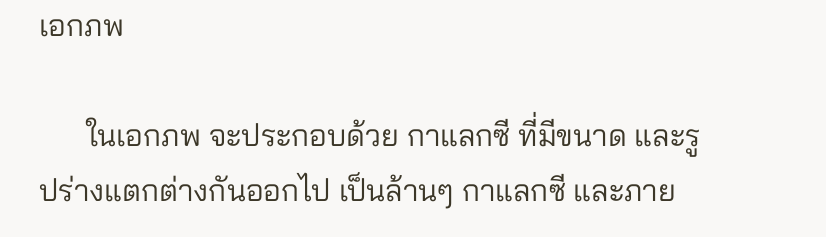เอกภพ

      ในเอกภพ จะประกอบด้วย กาแลกซี ที่มีขนาด และรูปร่างแตกต่างกันออกไป เป็นล้านๆ กาแลกซี และภาย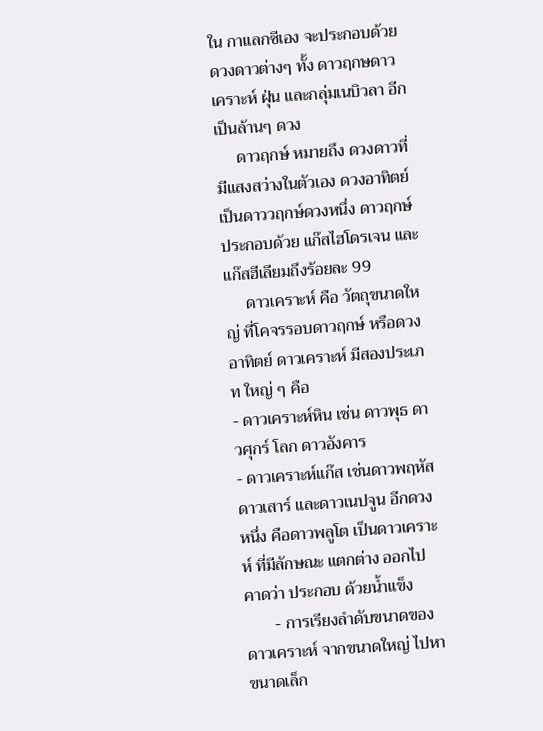ใน กาแลกซีเอง จะประกอบด้วยดวงดาวต่างๆ ทั้ง ดาวฤกษดาวเคราะห์ ฝุ่น และกลุ่มเนบิวลา อีก เป็นล้านๆ ดวง
     ดาวฤกษ์ หมายถึง ดวงดาวที่มีแสงสว่างในตัวเอง ดวงอาทิตย์เป็นดาววฤกษ์ดวงหนึ่ง ดาวฤกษ์ ประกอบด้วย แก๊สไฮโดรเจน และแก๊สฮีเลียมถึงร้อยละ 99
     ดาวเคราะห์ คือ วัตถุขนาดใหญ่ ที่โคจรรอบดาวฤกษ์ หรือดวงอาทิตย์ ดาวเคราะห์ มีสองประเภท ใหญ่ ๆ คือ
- ดาวเคราะห์หิน เช่น ดาวพุธ ดาวศุกร์ โลก ดาวอังคาร
- ดาวเคราะห์แก๊ส เช่นดาวพฤหัส ดาวเสาร์ และดาวเนปจูน อีกดวงหนึ่ง คือดาวพลูโต เป็นดาวเคราะห์ ที่มีลักษณะ แตกต่าง ออกไป คาดว่า ประกอบ ด้วยน้ำแข็ง
       - การเรียงลำดับขนาดของดาวเคราะห์ จากขนาดใหญ่ ไปหาขนาดเล็ก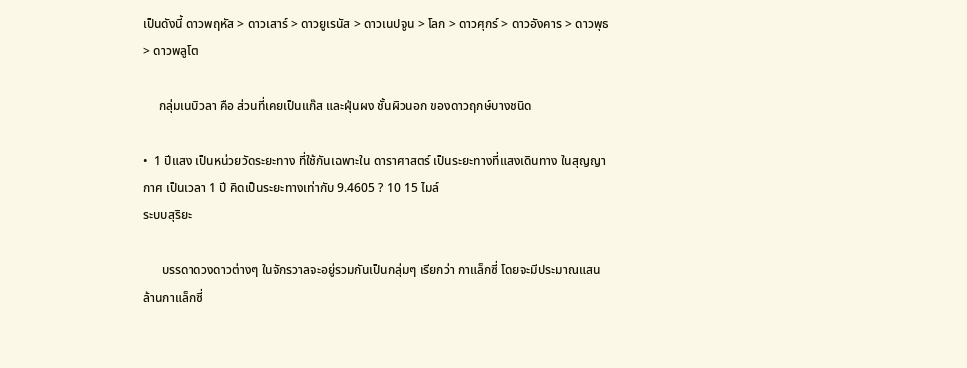เป็นดังนี้ ดาวพฤหัส > ดาวเสาร์ > ดาวยูเรนัส > ดาวเนปจูน > โลก > ดาวศุกร์ > ดาวอังคาร > ดาวพุธ > ดาวพลูโต

     กลุ่มเนบิวลา คือ ส่วนที่เคยเป็นแก๊ส และฝุ่นผง ชั้นผิวนอก ของดาวฤกษ์บางชนิด

•  1 ปีแสง เป็นหน่วยวัดระยะทาง ที่ใช้กันเฉพาะใน ดาราศาสตร์ เป็นระยะทางที่แสงเดินทาง ในสุญญากาศ เป็นเวลา 1 ปี คิดเป็นระยะทางเท่ากับ 9.4605 ? 10 15 ไมล์
ระบบสุริยะ

      บรรดาดวงดาวต่างๆ ในจักรวาลจะอยู่รวมกันเป็นกลุ่มๆ เรียกว่า กาแล็กซี่ โดยจะมีประมาณแสนล้านกาแล็กซี่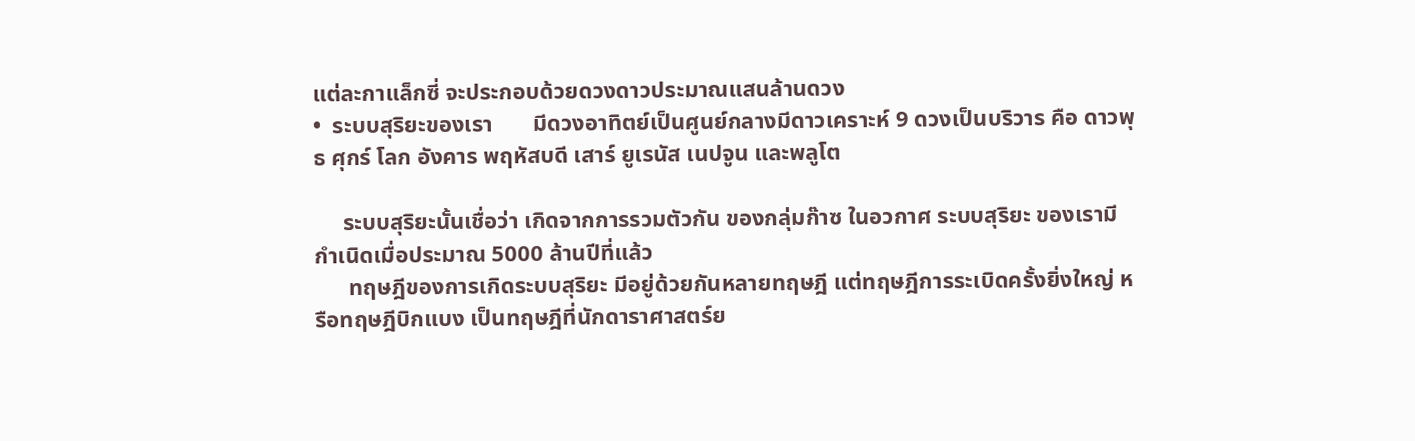แต่ละกาแล็กซี่ จะประกอบด้วยดวงดาวประมาณแสนล้านดวง
•  ระบบสุริยะของเรา       มีดวงอาทิตย์เป็นศูนย์กลางมีดาวเคราะห์ 9 ดวงเป็นบริวาร คือ ดาวพุธ ศุกร์ โลก อังคาร พฤหัสบดี เสาร์ ยูเรนัส เนปจูน และพลูโต

     ระบบสุริยะนั้นเชื่อว่า เกิดจากการรวมตัวกัน ของกลุ่มก๊าซ ในอวกาศ ระบบสุริยะ ของเรามี กำเนิดเมื่อประมาณ 5000 ล้านปีที่แล้ว
      ทฤษฎีของการเกิดระบบสุริยะ มีอยู่ด้วยกันหลายทฤษฎี แต่ทฤษฎีการระเบิดครั้งยิ่งใหญ่ หรือทฤษฎีบิกแบง เป็นทฤษฎีที่นักดาราศาสตร์ย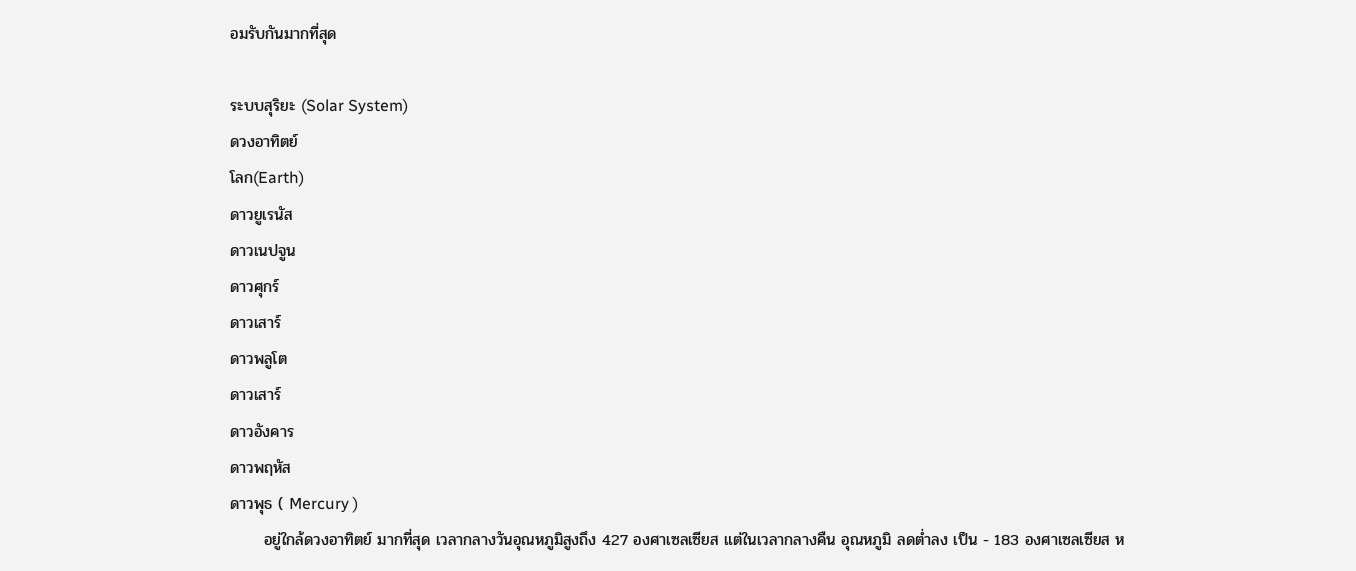อมรับกันมากที่สุด

ระบบสุริยะ (Solar System)
ดวงอาทิตย์
โลก(Earth)
ดาวยูเรนัส
ดาวเนปจูน
ดาวศุกร์
ดาวเสาร์
ดาวพลูโต
ดาวเสาร์
ดาวอังคาร
ดาวพฤหัส
ดาวพุธ ( Mercury )
      อยู่ใกล้ดวงอาทิตย์ มากที่สุด เวลากลางวันอุณหภูมิสูงถึง 427 องศาเซลเซียส แต่ในเวลากลางคืน อุณหภูมิ ลดต่ำลง เป็น - 183 องศาเซลเซียส ห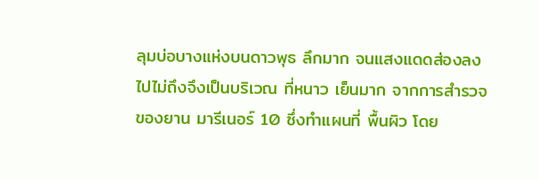ลุมบ่อบางแห่งบนดาวพุธ ลึกมาก จนแสงแดดส่องลงไปไม่ถึงจึงเป็นบริเวณ ที่หนาว เย็นมาก จากการสำรวจของยาน มารีเนอร์ 10 ซึ่งทำแผนที่ พื้นผิว โดย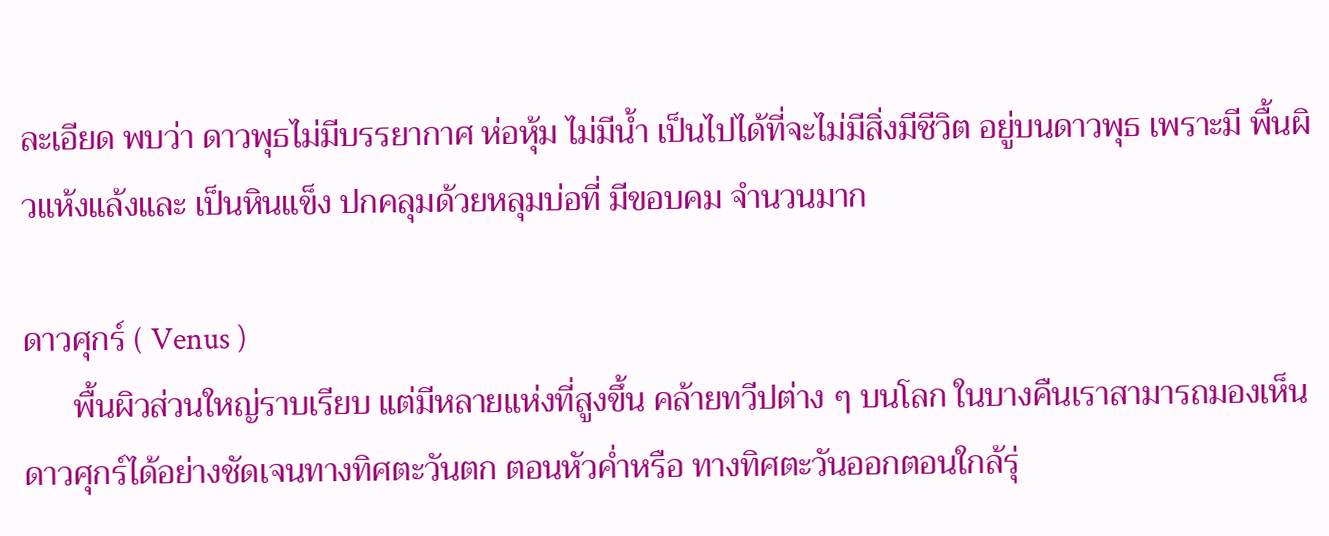ละเอียด พบว่า ดาวพุธไม่มีบรรยากาศ ห่อหุ้ม ไม่มีน้ำ เป็นไปได้ที่จะไม่มีสิ่งมีชีวิต อยู่บนดาวพุธ เพราะมี พื้นผิวแห้งแล้งและ เป็นหินแข็ง ปกคลุมด้วยหลุมบ่อที่ มีขอบคม จำนวนมาก

ดาวศุกร์ ( Venus )
      พื้นผิวส่วนใหญ่ราบเรียบ แต่มีหลายแห่งที่สูงขึ้น คล้ายทวีปต่าง ๆ บนโลก ในบางคืนเราสามารถมองเห็น ดาวศุกร์ได้อย่างชัดเจนทางทิศตะวันตก ตอนหัวค่ำหรือ ทางทิศตะวันออกตอนใกล้รุ่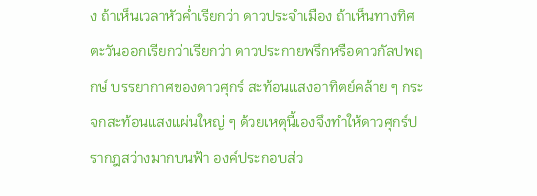ง ถ้าเห็นเวลาหัวค่ำเรียกว่า ดาวประจำเมือง ถ้าเห็นทางทิศตะวันออกเรียกว่าเรียกว่า ดาวประกายพรึกหรือดาวกัลปพฤกษ์ บรรยากาศของดาวศุกร์ สะท้อนแสงอาทิตย์คล้าย ๆ กระจกสะท้อนแสงแผ่นใหญ่ ๆ ด้วยเหตุนี้เองจึงทำให้ดาวศุกร์ปรากฎสว่างมากบนฟ้า องค์ประกอบส่ว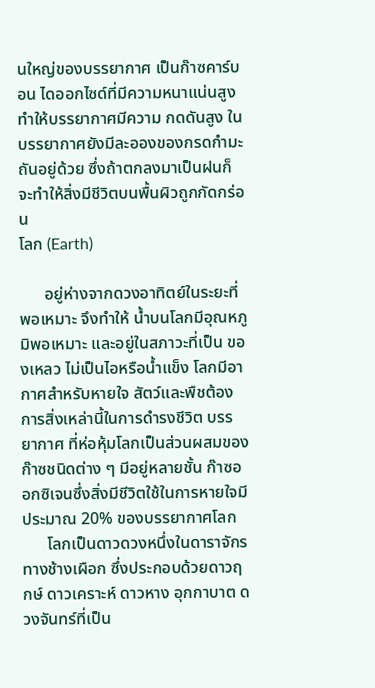นใหญ่ของบรรยากาศ เป็นก๊าซคาร์บอน ไดออกไซด์ที่มีความหนาแน่นสูง ทำให้บรรยากาศมีความ กดดันสูง ในบรรยากาศยังมีละอองของกรดกำมะถันอยู่ด้วย ซึ่งถ้าตกลงมาเป็นฝนก็จะทำให้สิ่งมีชีวิตบนพื้นผิวถูกกัดกร่อน
โลก (Earth)

      อยู่ห่างจากดวงอาทิตย์ในระยะที่พอเหมาะ จึงทำให้ น้ำบนโลกมีอุณหภูมิพอเหมาะ และอยู่ในสภาวะที่เป็น ของเหลว ไม่เป็นไอหรือน้ำแข็ง โลกมีอากาศสำหรับหายใจ สัตว์และพืชต้องการสิ่งเหล่านี้ในการดำรงชีวิต บรรยากาศ ที่ห่อหุ้มโลกเป็นส่วนผสมของก๊าซชนิดต่าง ๆ มีอยู่หลายชั้น ก๊าซออกซิเจนซึ่งสิ่งมีชีวิตใช้ในการหายใจมีประมาณ 20% ของบรรยากาศโลก
      โลกเป็นดาวดวงหนึ่งในดาราจักรทางช้างเผือก ซึ่งประกอบด้วยดาวฤกษ์ ดาวเคราะห์ ดาวหาง อุกกาบาต ดวงจันทร์ที่เป็น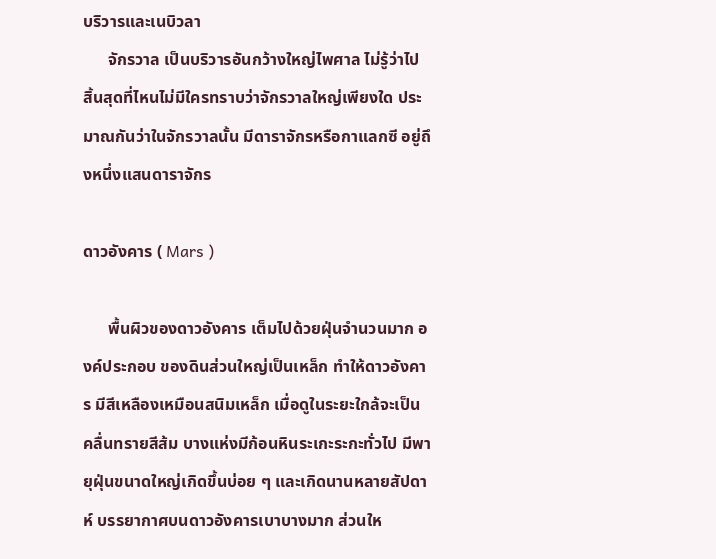บริวารและเนบิวลา
      จักรวาล เป็นบริวารอันกว้างใหญ่ไพศาล ไม่รู้ว่าไป สิ้นสุดที่ไหนไม่มีใครทราบว่าจักรวาลใหญ่เพียงใด ประมาณกันว่าในจักรวาลนั้น มีดาราจักรหรือกาแลกซี อยู่ถึงหนึ่งแสนดาราจักร

ดาวอังคาร ( Mars )

      พื้นผิวของดาวอังคาร เต็มไปด้วยฝุ่นจำนวนมาก องค์ประกอบ ของดินส่วนใหญ่เป็นเหล็ก ทำให้ดาวอังคาร มีสีเหลืองเหมือนสนิมเหล็ก เมื่อดูในระยะใกล้จะเป็น คลื่นทรายสีส้ม บางแห่งมีก้อนหินระเกะระกะทั่วไป มีพายุฝุ่นขนาดใหญ่เกิดขึ้นบ่อย ๆ และเกิดนานหลายสัปดาห์ บรรยากาศบนดาวอังคารเบาบางมาก ส่วนให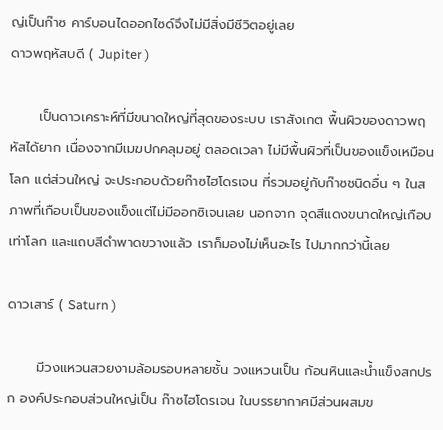ญ่เป็นก๊าซ คาร์บอนไดออกไซด์จึงไม่มีสิ่งมีชีวิตอยู่เลย
ดาวพฤหัสบดี ( Jupiter )

      เป็นดาวเคราะห์ที่มีขนาดใหญ่ที่สุดของระบบ เราสังเกต พื้นผิวของดาวพฤหัสได้ยาก เนื่องจากมีเมฆปกคลุมอยู่ ตลอดเวลา ไม่มีพื้นผิวที่เป็นของแข็งเหมือนโลก แต่ส่วนใหญ่ จะประกอบด้วยก๊าซไฮโดรเจน ที่รวมอยู่กับก๊าซชนิดอื่น ๆ ในสภาพที่เกือบเป็นของแข็งแต่ไม่มีออกซิเจนเลย นอกจาก จุดสีแดงขนาดใหญ่เกือบเท่าโลก และแถบสีดำพาดขวางแล้ว เราก็มองไม่เห็นอะไร ไปมากกว่านี้เลย

ดาวเสาร์ ( Saturn )

      มีวงแหวนสวยงามล้อมรอบหลายชั้น วงแหวนเป็น ก้อนหินและน้ำแข็งสกปรก องค์ประกอบส่วนใหญ่เป็น ก๊าซไฮโดรเจน ในบรรยากาศมีส่วนผสมข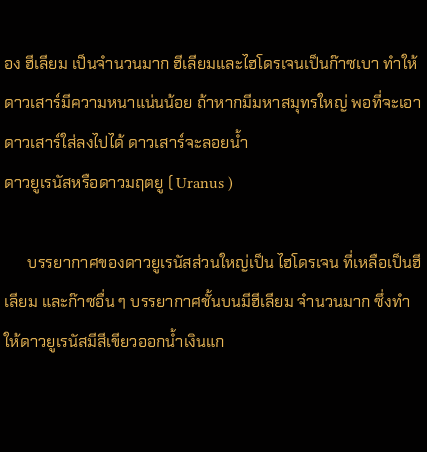อง ฮีเลียม เป็นจำนวนมาก ฮีเลียมและไฮโดรเจนเป็นก๊าซเบา ทำให้ดาวเสาร์มีความหนาแน่นน้อย ถ้าหากมีมหาสมุทรใหญ่ พอที่จะเอาดาวเสาร์ใส่ลงไปได้ ดาวเสาร์จะลอยน้ำ
ดาวยูเรนัสหรือดาวมฤตยู ( Uranus )

      บรรยากาศของดาวยูเรนัสส่วนใหญ่เป็น ไฮโดรเจน ที่เหลือเป็นฮีเลียม และก๊าซอื่น ๆ บรรยากาศชั้นบนมีฮีเลียม จำนวนมาก ซึ่งทำให้ดาวยูเรนัสมีสีเขียวออกน้ำเงินแก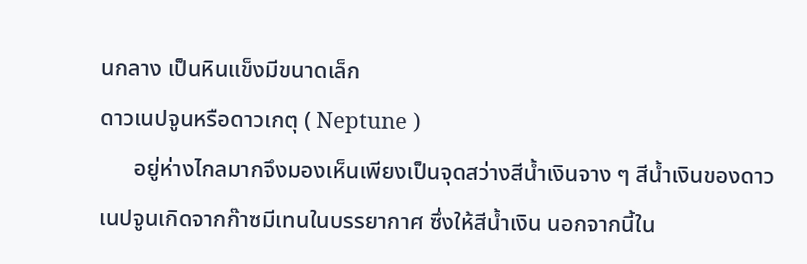นกลาง เป็นหินแข็งมีขนาดเล็ก
ดาวเนปจูนหรือดาวเกตุ ( Neptune )
      อยู่ห่างไกลมากจึงมองเห็นเพียงเป็นจุดสว่างสีน้ำเงินจาง ๆ สีน้ำเงินของดาวเนปจูนเกิดจากก๊าซมีเทนในบรรยากาศ ซึ่งให้สีน้ำเงิน นอกจากนี้ใน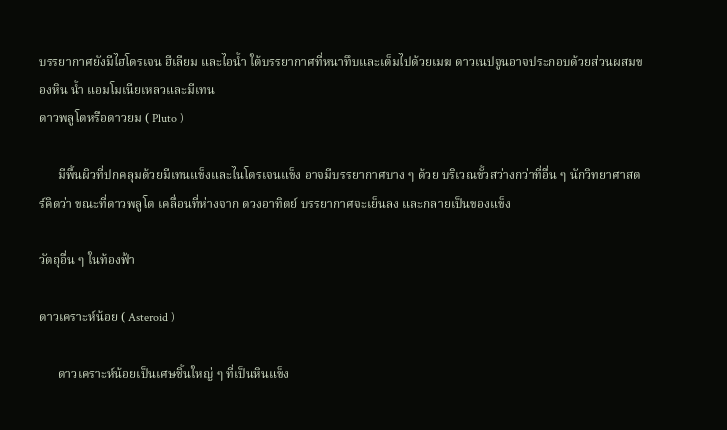บรรยากาศยังมีไฮโดรเจน ฮีเลียม และไอน้ำ ใต้บรรยากาศที่หนาทึบและเต็มไปด้วยเมฆ ดาวเนปจูนอาจประกอบด้วยส่วนผสมของหิน น้ำ แอมโมเนียเหลวและมีเทน
ดาวพลูโตหรือดาวยม ( Pluto )

      มีพื้นผิวที่ปกคลุมด้วยมีเทนแข็งและไนโตรเจนแข็ง อาจมีบรรยากาศบาง ๆ ด้วย บริเวณขั้วสว่างกว่าที่อื่น ๆ นักวิทยาศาสตร์คิดว่า ขณะที่ดาวพลูโต เคลื่อนที่ห่างจาก ดวงอาทิตย์ บรรยากาศจะเย็นลง และกลายเป็นของแข็ง

วัตถุอื่น ๆ ในท้องฟ้า

ดาวเคราะห์น้อย ( Asteroid )

      ดาวเคราะห์น้อยเป็นเศษชิ้นใหญ่ ๆ ที่เป็นหินแข็ง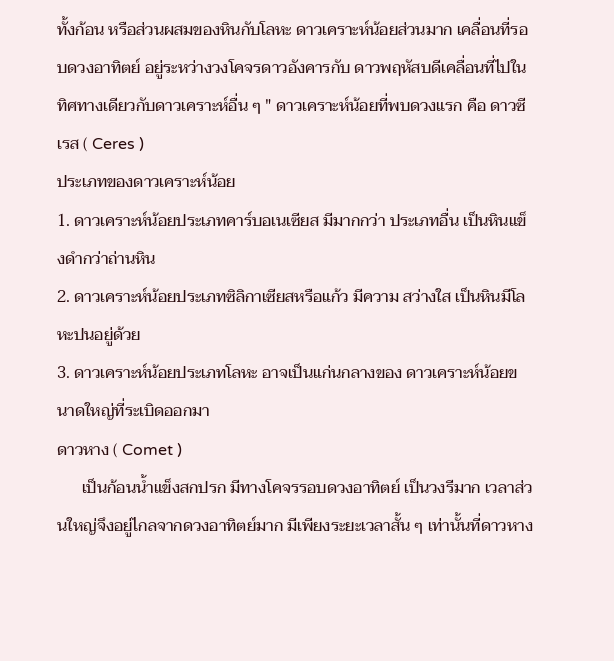ทั้งก้อน หรือส่วนผสมของหินกับโลหะ ดาวเคราะห์น้อยส่วนมาก เคลื่อนที่รอบดวงอาทิตย์ อยู่ระหว่างวงโคจรดาวอังคารกับ ดาวพฤหัสบดีเคลื่อนที่ไปในทิศทางเดียวกับดาวเคราะห์อื่น ๆ " ดาวเคราะห์น้อยที่พบดวงแรก คือ ดาวซีเรส ( Ceres )
ประเภทของดาวเคราะห์น้อย
1. ดาวเคราะห์น้อยประเภทคาร์บอเนเซียส มีมากกว่า ประเภทอื่น เป็นหินแข็งดำกว่าถ่านหิน
2. ดาวเคราะห์น้อยประเภทซิลิกาเซียสหรือแก้ว มีความ สว่างใส เป็นหินมีโลหะปนอยู่ด้วย
3. ดาวเคราะห์น้อยประเภทโลหะ อาจเป็นแก่นกลางของ ดาวเคราะห์น้อยขนาดใหญ่ที่ระเบิดออกมา
ดาวหาง ( Comet )
      เป็นก้อนน้ำแข็งสกปรก มีทางโคจรรอบดวงอาทิตย์ เป็นวงรีมาก เวลาส่วนใหญ่จึงอยู่ไกลจากดวงอาทิตย์มาก มีเพียงระยะเวลาสั้น ๆ เท่านั้นที่ดาวหาง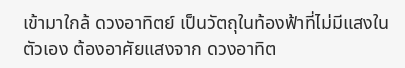เข้ามาใกล้ ดวงอาทิตย์ เป็นวัตถุในท้องฟ้าที่ไม่มีแสงในตัวเอง ต้องอาศัยแสงจาก ดวงอาทิต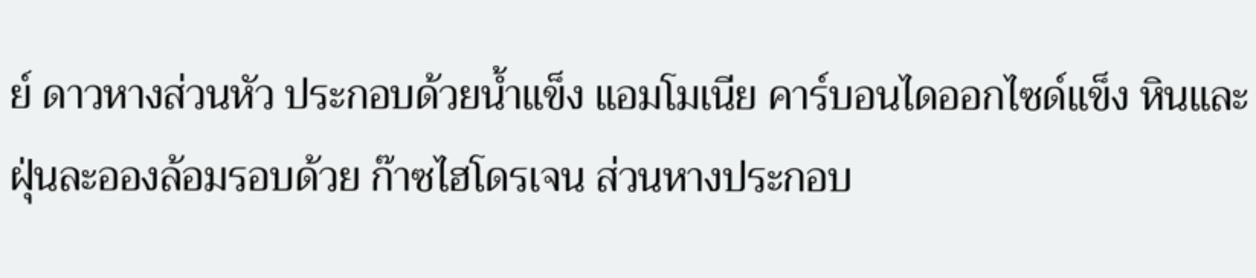ย์ ดาวหางส่วนหัว ประกอบด้วยน้ำแข็ง แอมโมเนีย คาร์บอนไดออกไซด์แข็ง หินและฝุ่นละอองล้อมรอบด้วย ก๊าซไฮโดรเจน ส่วนหางประกอบ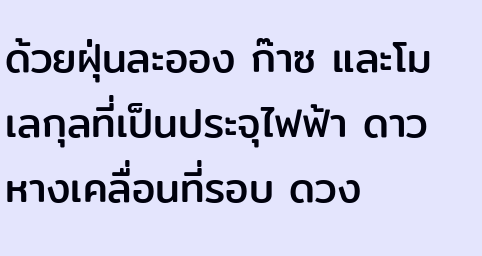ด้วยฝุ่นละออง ก๊าซ และโมเลกุลที่เป็นประจุไฟฟ้า ดาวหางเคลื่อนที่รอบ ดวง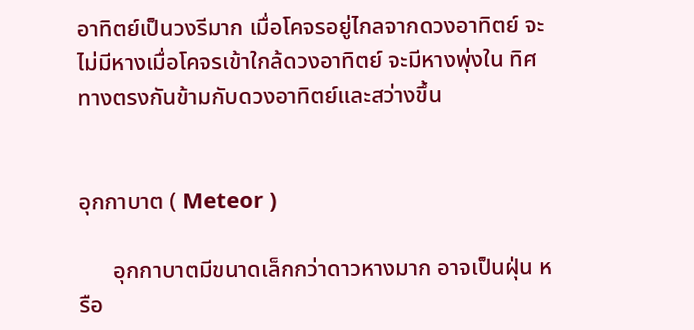อาทิตย์เป็นวงรีมาก เมื่อโคจรอยู่ไกลจากดวงอาทิตย์ จะไม่มีหางเมื่อโคจรเข้าใกล้ดวงอาทิตย์ จะมีหางพุ่งใน ทิศทางตรงกันข้ามกับดวงอาทิตย์และสว่างขึ้น


อุกกาบาต ( Meteor )

      อุกกาบาตมีขนาดเล็กกว่าดาวหางมาก อาจเป็นฝุ่น หรือ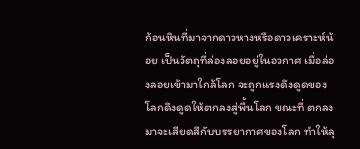ก้อนหินที่มาจากดาวหางหรือดาวเคราะห์น้อย เป็นวัตถุที่ล่องลอยอยู่ในอวกาศ เมื่อล่องลอยเข้ามาใกล้โลก จะถูกแรงดึงดูดของโลกดึงดูดให้ตกลงสู่พื้นโลก ขณะที่ ตกลงมาจะเสียดสีกับบรรยากาศของโลก ทำให้ลุ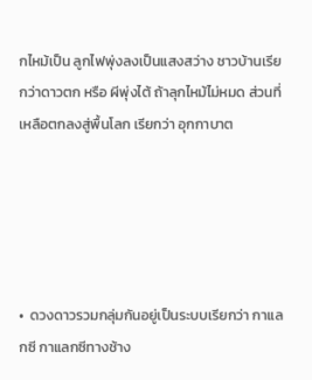กไหม้เป็น ลูกไฟพุ่งลงเป็นแสงสว่าง ชาวบ้านเรียกว่าดาวตก หรือ ผีพุ่งไต้ ถ้าลุกไหม้ไม่หมด ส่วนที่เหลือตกลงสู่พื้นโลก เรียกว่า อุกกาบาต





•  ดวงดาวรวมกลุ่มกันอยู่เป็นระบบเรียกว่า กาแลกซี กาแลกซีทางช้าง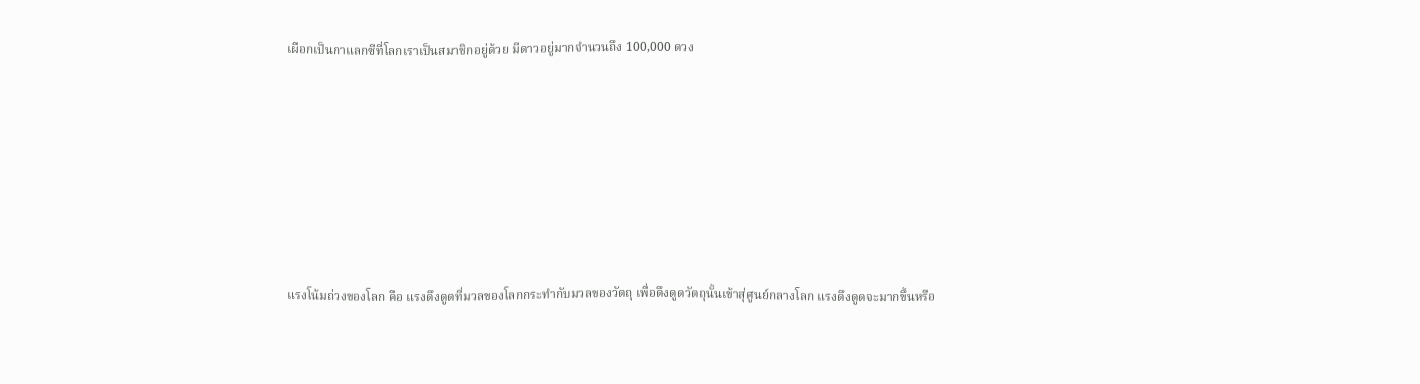เผือกเป็นกาแลกซีที่โลกเราเป็นสมาชิกอยู่ด้วย มีดาวอยู่มากจำนวนถึง 100,000 ดวง







แรงโน้มถ่วงของโลก คือ แรงดึงดูดที่มวลของโลกกระทำกับมวลของวัตถุ เพื่อดึงดูดวัตถุนั้นเข้าสุ่ศูนย์กลางโลก แรงดึงดูดจะมากขึ้นหรือ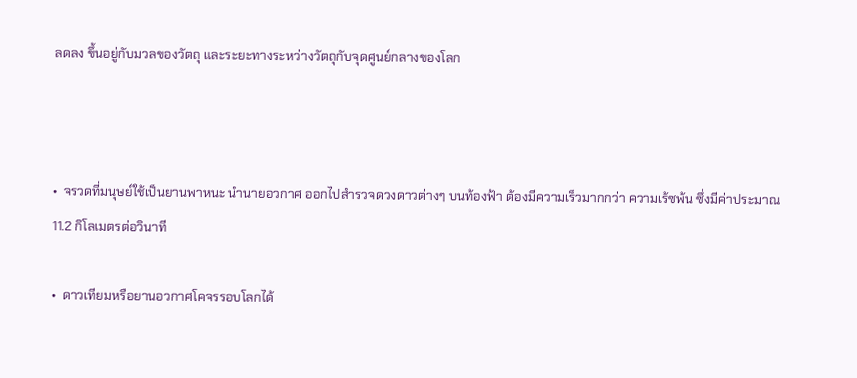ลดลง ขึ้นอยู่กับมวลของวัตถุ และระยะทางระหว่างวัตถุกับจุดศูนย์กลางของโลก



•  จรวดที่มนุษย์ใช้เป็นยานพาหนะ นำนายอวกาศ ออกไปสำรวจดวงดาวต่างๆ บนท้องฟ้า ต้องมีความเร็วมากกว่า ความเร้ซพ้น ซึ่งมีค่าประมาณ 11.2 กิโลเมตรต่อวินาที

•  ดาวเทียมหรือยานอวกาศโคจรรอบโลกได้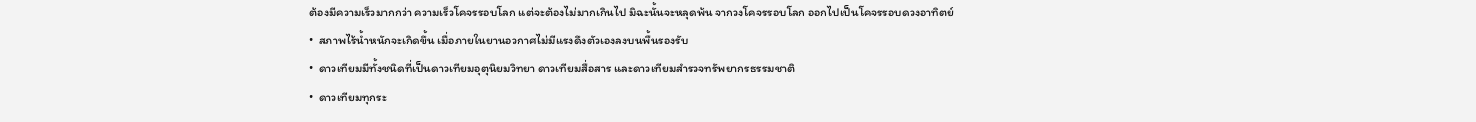ต้องมีความเร็วมากกว่า ความเร็วโคจรรอบโลก แต่จะต้องไม่มากเกินไป มิฉะนั้นจะหลุดพ้น จากวงโคจรรอบโลก ออกไปเป็นโคจรรอบดวงอาทิตย์
•  สภาพไร้น้ำหนักจะเกิดขึ้น เมื่อภายในยานอวกาศไม่มีแรงดึงตัวเองลงบนพื้นรองรับ
•  ดาวเทียมมีทั้งชนิดที่เป็นดาวเทียมอุตุนิยมวิทยา ดาวเทียมสื่อสาร และดาวเทียมสำรวจทรัพยากรธรรมชาติ
•  ดาวเทียมทุกระ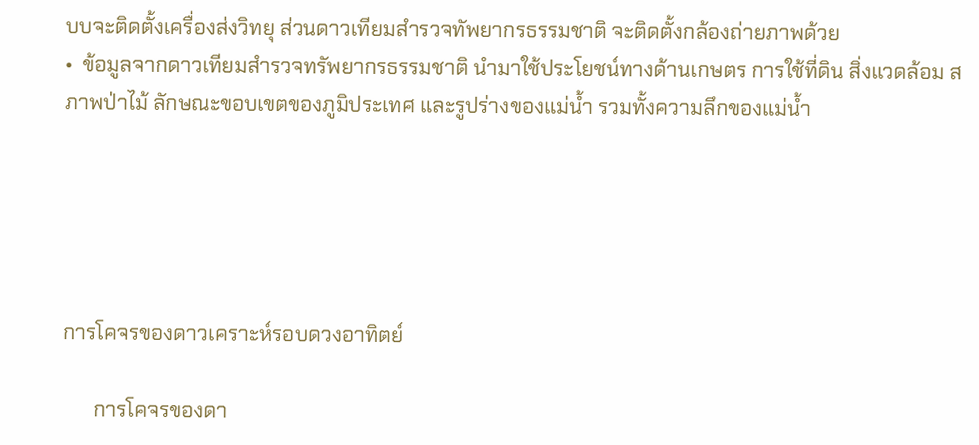บบจะติดตั้งเครื่องส่งวิทยุ ส่วนดาวเทียมสำรวจทัพยากรธรรมชาติ จะติดตั้งกล้องถ่ายภาพด้วย
•  ข้อมูลจากดาวเทียมสำรวจทรัพยากรธรรมชาติ นำมาใช้ประโยชน์ทางด้านเกษตร การใช้ที่ดิน สิ่งแวดล้อม สภาพป่าไม้ ลักษณะขอบเขตของภูมิประเทศ และรูปร่างของแม่น้ำ รวมทั้งความลึกของแม่น้ำ





การโคจรของดาวเคราะห์รอบดวงอาทิตย์

      การโคจรของดา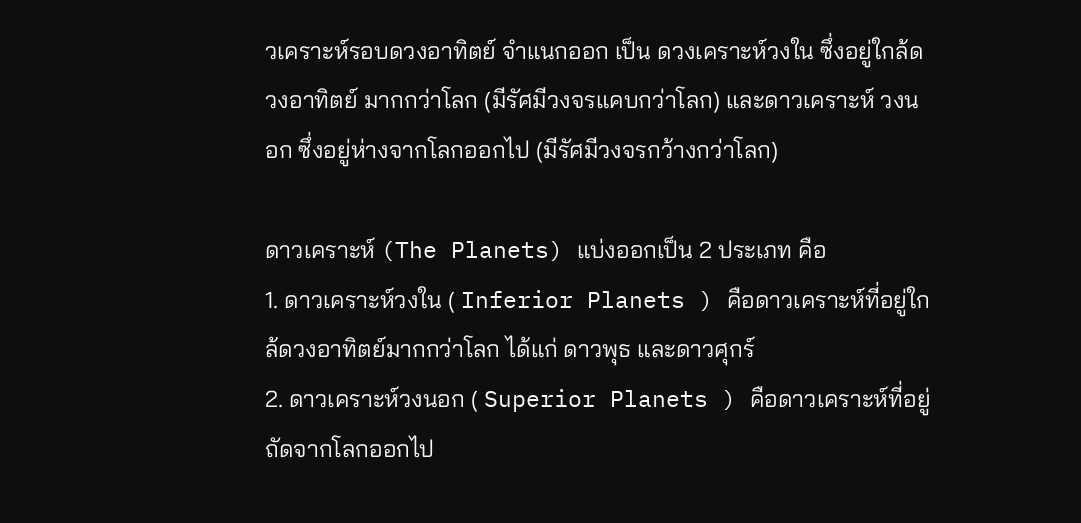วเคราะห์รอบดวงอาทิตย์ จำแนกออก เป็น ดวงเคราะห์วงใน ซึ่งอยู่ใกล้ดวงอาทิตย์ มากกว่าโลก (มีรัศมีวงจรแคบกว่าโลก) และดาวเคราะห์ วงนอก ซึ่งอยู่ห่างจากโลกออกไป (มีรัศมีวงจรกว้างกว่าโลก)

ดาวเคราะห์ (The Planets) แบ่งออกเป็น 2 ประเภท คือ
1. ดาวเคราะห์วงใน ( Inferior Planets ) คือดาวเคราะห์ที่อยู่ใกล้ดวงอาทิตย์มากกว่าโลก ได้แก่ ดาวพุธ และดาวศุกร์
2. ดาวเคราะห์วงนอก ( Superior Planets ) คือดาวเคราะห์ที่อยู่ถัดจากโลกออกไป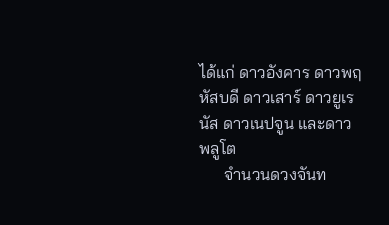ได้แก่ ดาวอังคาร ดาวพฤหัสบดี ดาวเสาร์ ดาวยูเรนัส ดาวเนปจูน และดาวพลูโต
      จำนวนดวงจันท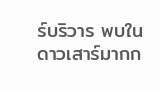ร์บริวาร พบในดาวเสาร์มากก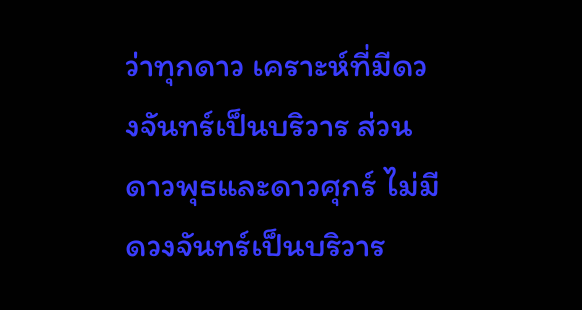ว่าทุกดาว เคราะห์ที่มีดวงจันทร์เป็นบริวาร ส่วนดาวพุธและดาวศุกร์ ไม่มีดวงจันทร์เป็นบริวาร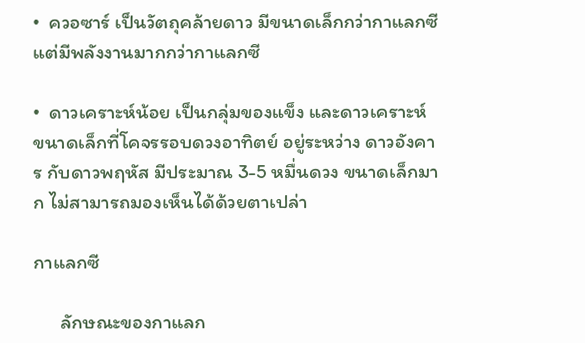•  ควอซาร์ เป็นวัตถุคล้ายดาว มีขนาดเล็กกว่ากาแลกซี แต่มีพลังงานมากกว่ากาแลกซี

•  ดาวเคราะห์น้อย เป็นกลุ่มของแข็ง และดาวเคราะห์ ขนาดเล็กที่โคจรรอบดวงอาทิตย์ อยู่ระหว่าง ดาวอังคาร กับดาวพฤหัส มีประมาณ 3-5 หมื่นดวง ขนาดเล็กมาก ไม่สามารถมองเห็นได้ด้วยตาเปล่า

กาแลกซี

      ลักษณะของกาแลก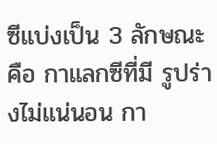ซีแบ่งเป็น 3 ลักษณะ คือ กาแลกซีที่มี รูปร่างไม่แน่นอน กา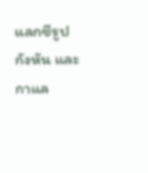แลกซีรูปกังหัน และกาแล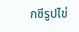กซีรูปไข่